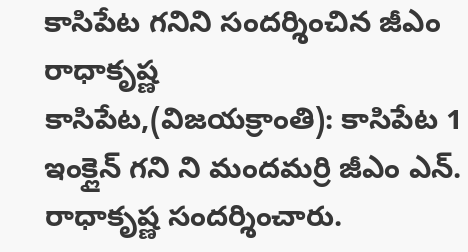కాసిపేట గనిని సందర్శించిన జీఎం రాధాకృష్ణ
కాసిపేట,(విజయక్రాంతి): కాసిపేట 1 ఇంక్లైన్ గని ని మందమర్రి జీఎం ఎన్. రాధాకృష్ణ సందర్శించారు.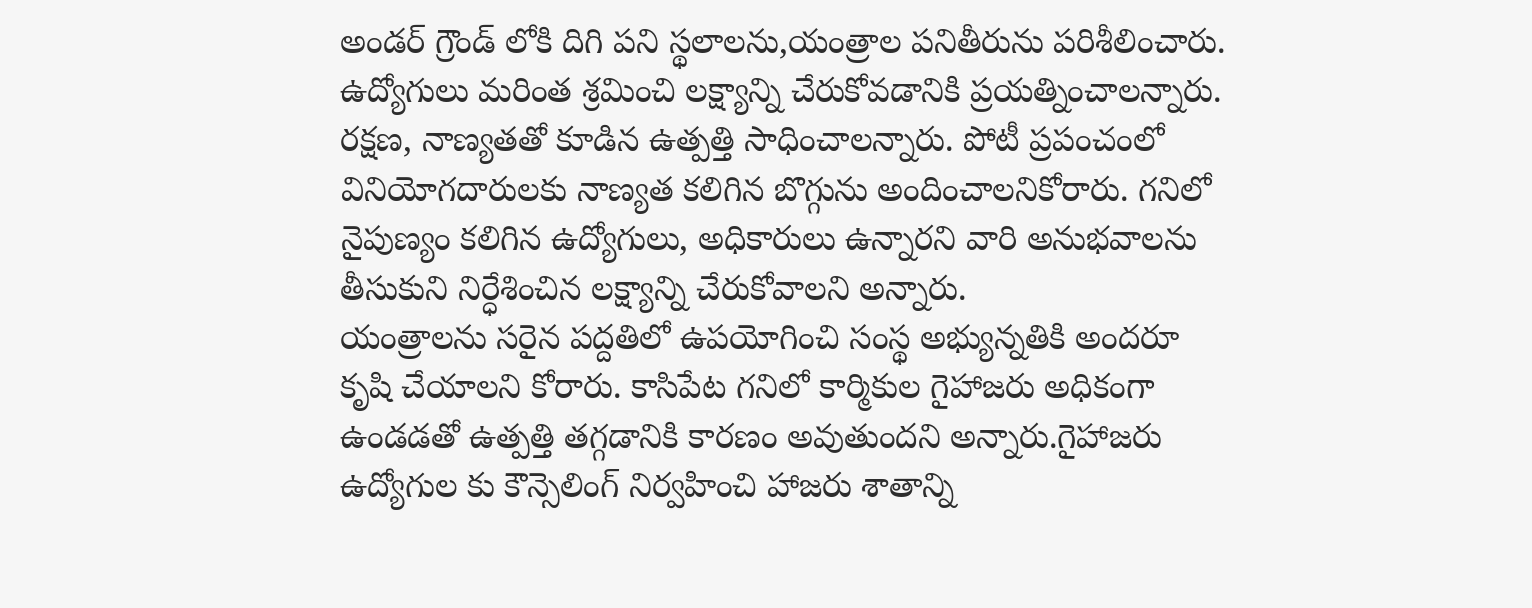అండర్ గ్రౌండ్ లోకి దిగి పని స్థలాలను,యంత్రాల పనితీరును పరిశీలించారు. ఉద్యోగులు మరింత శ్రమించి లక్ష్యాన్ని చేరుకోవడానికి ప్రయత్నించాలన్నారు. రక్షణ, నాణ్యతతో కూడిన ఉత్పత్తి సాధించాలన్నారు. పోటీ ప్రపంచంలో వినియోగదారులకు నాణ్యత కలిగిన బొగ్గును అందించాలనికోరారు. గనిలో నైపుణ్యం కలిగిన ఉద్యోగులు, అధికారులు ఉన్నారని వారి అనుభవాలను తీసుకుని నిర్ధేశించిన లక్ష్యాన్ని చేరుకోవాలని అన్నారు.
యంత్రాలను సరైన పద్దతిలో ఉపయోగించి సంస్థ అభ్యున్నతికి అందరూ కృషి చేయాలని కోరారు. కాసిపేట గనిలో కార్మికుల గైహాజరు అధికంగా ఉండడతో ఉత్పత్తి తగ్గడానికి కారణం అవుతుందని అన్నారు.గైహాజరు ఉద్యోగుల కు కౌన్సెలింగ్ నిర్వహించి హాజరు శాతాన్ని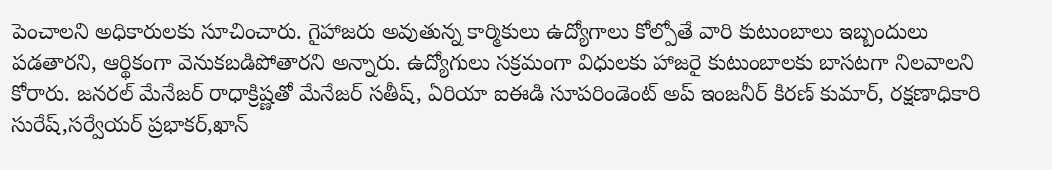పెంచాలని అధికారులకు సూచించారు. గైహాజరు అవుతున్న కార్మికులు ఉద్యోగాలు కోల్పోతే వారి కుటుంబాలు ఇబ్బందులు పడతారని, ఆర్థికంగా వెనుకబడిపోతారని అన్నారు. ఉద్యోగులు సక్రమంగా విధులకు హాజరై కుటుంబాలకు బాసటగా నిలవాలని కోరారు. జనరల్ మేనేజర్ రాధాక్రిష్ణతో మేనేజర్ సతీష్, ఏరియా ఐఈడి సూపరిండెంట్ అప్ ఇంజనీర్ కిరణ్ కుమార్, రక్షణాధికారి సురేష్,సర్వేయర్ ప్రభాకర్,ఖాన్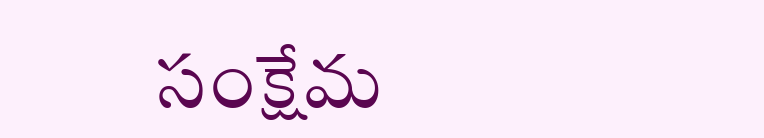సంక్షేమ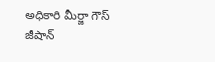అధికారి మీర్జా గౌస్ జీషాన్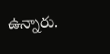ఉన్నారు.